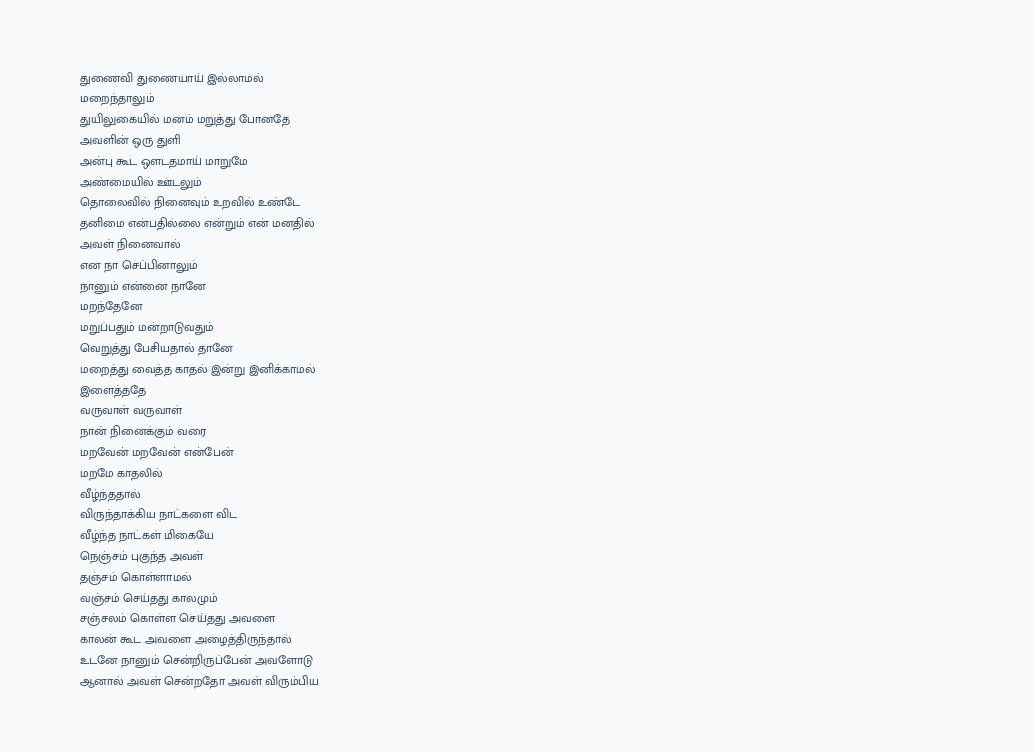துணைவி துணையாய் இல்லாமல்
மறைந்தாலும்
துயிலுகையில் மனம் மறுத்து போனதே
அவளின் ஒரு துளி
அன்பு கூட ஒளடதமாய் மாறுமே
அண்மையில் ஊடலும்
தொலைவில் நினைவும் உறவில் உண்டே
தனிமை என்பதில்லை என்றும் என் மனதில்
அவள் நினைவால்
என நா செப்பினாலும்
நானும் என்னை நானே
மறந்தேனே
மறுப்பதும் மன்றாடுவதும்
வெறுத்து பேசியதால் தானே
மறைத்து வைத்த காதல் இன்று இனிக்காமல்
இளைத்ததே
வருவாள் வருவாள்
நான் நினைக்கும் வரை
மறவேன் மறவேன் என்பேன்
மறமே காதலில்
வீழ்ந்ததால்
விருந்தாக்கிய நாட்களை விட
வீழ்ந்த நாட்கள் மிகையே
நெஞ்சம் புகுந்த அவள்
தஞ்சம் கொள்ளாமல்
வஞ்சம் செய்தது காலமும்
சஞ்சலம் கொள்ள செய்தது அவளை
காலன் கூட அவளை அழைத்திருந்தால்
உடனே நானும் சென்றிருப்பேன் அவளோடு
ஆனால் அவள் சென்றதோ அவள் விரும்பிய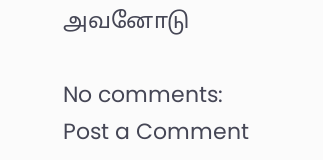அவனோடு

No comments:
Post a Comment